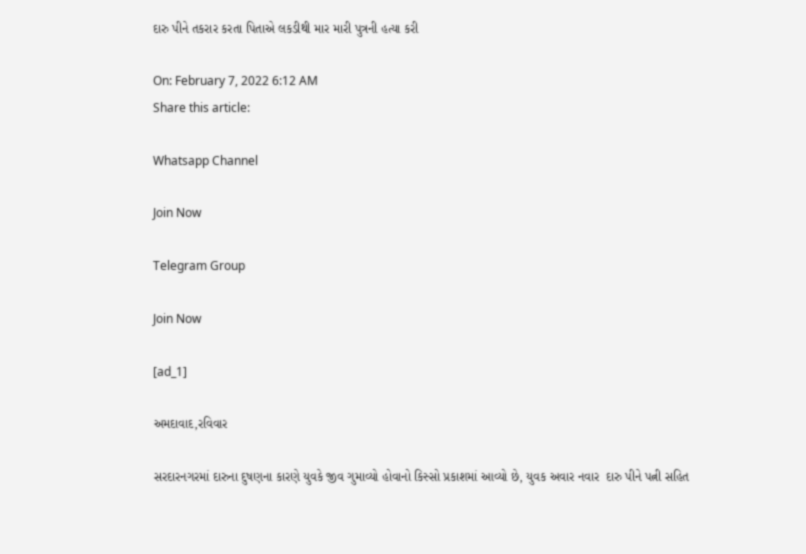દારુ પીને તકરાર કરતા પિતાએ લકડીથી માર મારી પુત્રની હત્યા કરી

On: February 7, 2022 6:12 AM
Share this article:

Whatsapp Channel

Join Now

Telegram Group

Join Now

[ad_1]

અમદાવાદ,રવિવાર

સરદારનગરમાં દારુના દુષણના કારણે યુવકે જીવ ગુમાવ્યો હોવાનો કિસ્સો પ્રકાશમાં આવ્યો છે, યુવક અવાર નવાર  દારુ પીને પત્ની સહિત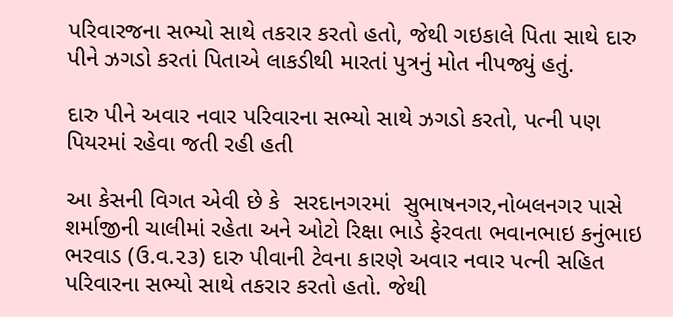પરિવારજના સભ્યો સાથે તકરાર કરતો હતો, જેથી ગઇકાલે પિતા સાથે દારુ પીને ઝગડો કરતાં પિતાએ લાકડીથી મારતાં પુત્રનું મોત નીપજ્યું હતું.

દારુ પીને અવાર નવાર પરિવારના સભ્યો સાથે ઝગડો કરતો, પત્ની પણ પિયરમાં રહેવા જતી રહી હતી

આ કેસની વિગત એવી છે કે  સરદાનગરમાં  સુભાષનગર,નોબલનગર પાસે  શર્માજીની ચાલીમાં રહેતા અને ઓટો રિક્ષા ભાડે ફેરવતા ભવાનભાઇ કનુંભાઇ ભરવાડ (ઉ.વ.૨૩) દારુ પીવાની ટેવના કારણે અવાર નવાર પત્ની સહિત પરિવારના સભ્યો સાથે તકરાર કરતો હતો. જેથી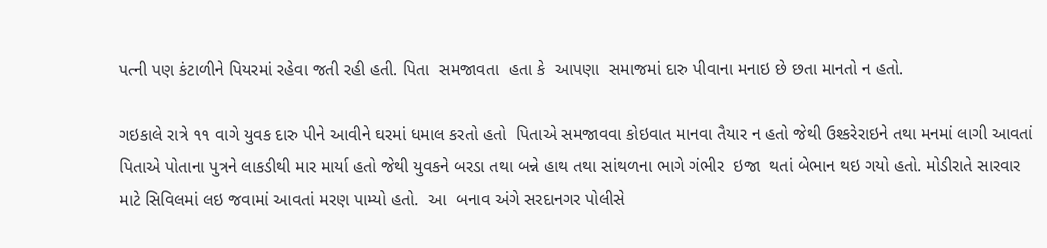પત્ની પણ કંટાળીને પિયરમાં રહેવા જતી રહી હતી. પિતા  સમજાવતા  હતા કે  આપણા  સમાજમાં દારુ પીવાના મનાઇ છે છતા માનતો ન હતો.

ગઇકાલે રાત્રે ૧૧ વાગે યુવક દારુ પીને આવીને ઘરમાં ધમાલ કરતો હતો  પિતાએ સમજાવવા કોઇવાત માનવા તૈયાર ન હતો જેથી ઉશ્કરેરાઇને તથા મનમાં લાગી આવતાં પિતાએ પોતાના પુત્રને લાકડીથી માર માર્યા હતો જેથી યુવકને બરડા તથા બન્ને હાથ તથા સાંથળના ભાગે ગંભીર  ઇજા  થતાં બેભાન થઇ ગયો હતો. મોડીરાતે સારવાર માટે સિવિલમાં લઇ જવામાં આવતાં મરણ પામ્યો હતો.  આ  બનાવ અંગે સરદાનગર પોલીસે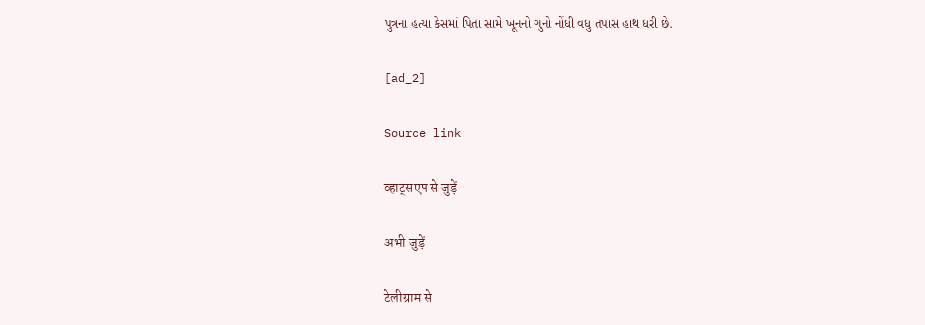પુત્રના હત્યા કેસમાં પિતા સામે ખૂનનો ગુનો નોંધી વધુ તપાસ હાથ ધરી છે.

[ad_2]

Source link

व्हाट्सएप से जुड़ें

अभी जुड़ें

टेलीग्राम से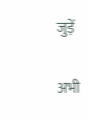जुड़ें

अभी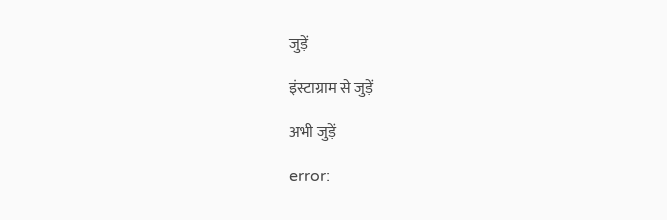जुड़ें

इंस्टाग्राम से जुड़ें

अभी जुड़ें

error: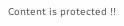Content is protected !!